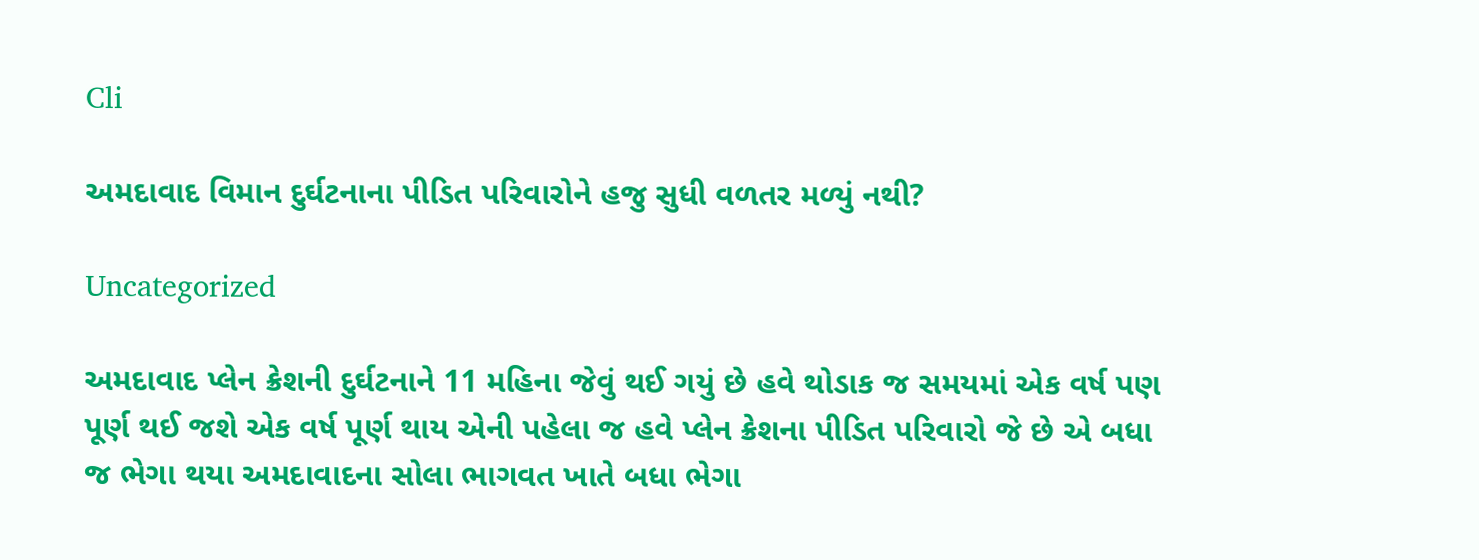Cli

અમદાવાદ વિમાન દુર્ઘટનાના પીડિત પરિવારોને હજુ સુધી વળતર મળ્યું નથી?

Uncategorized

અમદાવાદ પ્લેન ક્રેશની દુર્ઘટનાને 11 મહિના જેવું થઈ ગયું છે હવે થોડાક જ સમયમાં એક વર્ષ પણ પૂર્ણ થઈ જશે એક વર્ષ પૂર્ણ થાય એની પહેલા જ હવે પ્લેન ક્રેશના પીડિત પરિવારો જે છે એ બધા જ ભેગા થયા અમદાવાદના સોલા ભાગવત ખાતે બધા ભેગા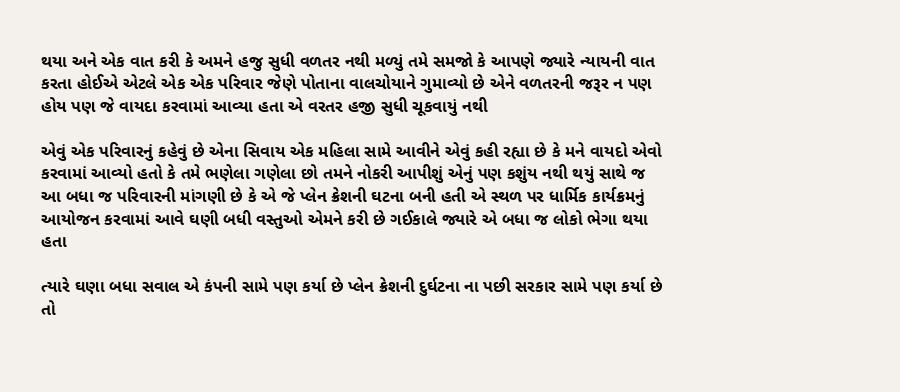થયા અને એક વાત કરી કે અમને હજુ સુધી વળતર નથી મળ્યું તમે સમજો કે આપણે જ્યારે ન્યાયની વાત કરતા હોઈએ એટલે એક એક પરિવાર જેણે પોતાના વાલચોયાને ગુમાવ્યો છે એને વળતરની જરૂર ન પણ હોય પણ જે વાયદા કરવામાં આવ્યા હતા એ વરતર હજી સુધી ચૂકવાયું નથી

એવું એક પરિવારનું કહેવું છે એના સિવાય એક મહિલા સામે આવીને એવું કહી રહ્યા છે કે મને વાયદો એવો કરવામાં આવ્યો હતો કે તમે ભણેલા ગણેલા છો તમને નોકરી આપીશું એનું પણ કશુંય નથી થયું સાથે જ આ બધા જ પરિવારની માંગણી છે કે એ જે પ્લેન ક્રેશની ઘટના બની હતી એ સ્થળ પર ધાર્મિક કાર્યક્રમનું આયોજન કરવામાં આવે ઘણી બધી વસ્તુઓ એમને કરી છે ગઈકાલે જ્યારે એ બધા જ લોકો ભેગા થયા હતા

ત્યારે ઘણા બધા સવાલ એ કંપની સામે પણ કર્યા છે પ્લેન ક્રેશની દુર્ઘટના ના પછી સરકાર સામે પણ કર્યા છે તો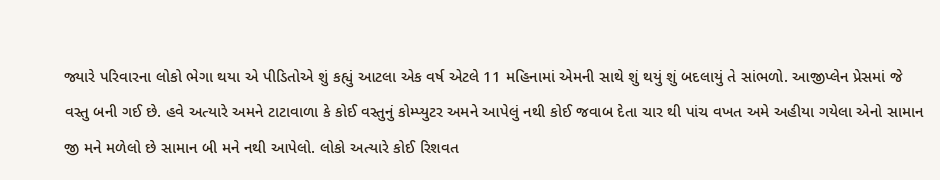જ્યારે પરિવારના લોકો ભેગા થયા એ પીડિતોએ શું કહ્યું આટલા એક વર્ષ એટલે 11 મહિનામાં એમની સાથે શું થયું શું બદલાયું તે સાંભળો. આજીપ્લેન પ્રેસમાં જે વસ્તુ બની ગઈ છે. હવે અત્યારે અમને ટાટાવાળા કે કોઈ વસ્તુનું કોમ્પ્યુટર અમને આપેલું નથી કોઈ જવાબ દેતા ચાર થી પાંચ વખત અમે અહીયા ગયેલા એનો સામાન જી મને મળેલો છે સામાન બી મને નથી આપેલો. લોકો અત્યારે કોઈ રિશવત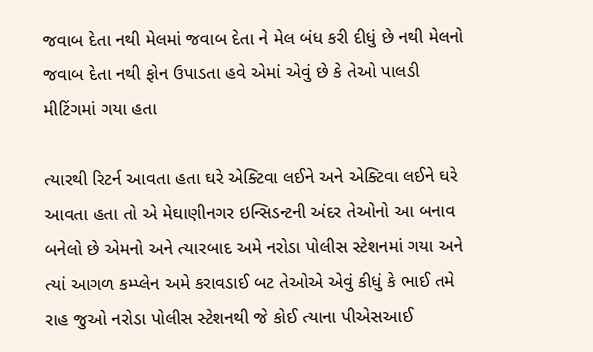જવાબ દેતા નથી મેલમાં જવાબ દેતા ને મેલ બંધ કરી દીધું છે નથી મેલનો જવાબ દેતા નથી ફોન ઉપાડતા હવે એમાં એવું છે કે તેઓ પાલડી મીટિંગમાં ગયા હતા

ત્યારથી રિટર્ન આવતા હતા ઘરે એક્ટિવા લઈને અને એક્ટિવા લઈને ઘરે આવતા હતા તો એ મેઘાણીનગર ઇન્સિડન્ટની અંદર તેઓનો આ બનાવ બનેલો છે એમનો અને ત્યારબાદ અમે નરોડા પોલીસ સ્ટેશનમાં ગયા અને ત્યાં આગળ કમ્પ્લેન અમે કરાવડાઈ બટ તેઓએ એવું કીધું કે ભાઈ તમે રાહ જુઓ નરોડા પોલીસ સ્ટેશનથી જે કોઈ ત્યાના પીએસઆઈ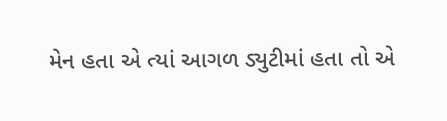મેન હતા એ ત્યાં આગળ ડ્યુટીમાં હતા તો એ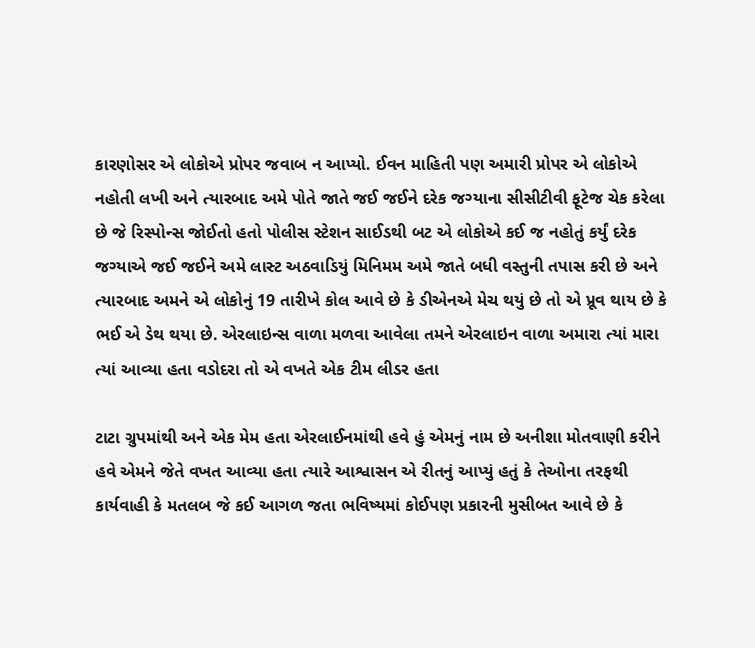કારણોસર એ લોકોએ પ્રોપર જવાબ ન આપ્યો. ઈવન માહિતી પણ અમારી પ્રોપર એ લોકોએ નહોતી લખી અને ત્યારબાદ અમે પોતે જાતે જઈ જઈને દરેક જગ્યાના સીસીટીવી ફૂટેજ ચેક કરેલા છે જે રિસ્પોન્સ જોઈતો હતો પોલીસ સ્ટેશન સાઈડથી બટ એ લોકોએ કઈ જ નહોતું કર્યું દરેક જગ્યાએ જઈ જઈને અમે લાસ્ટ અઠવાડિયું મિનિમમ અમે જાતે બધી વસ્તુની તપાસ કરી છે અને ત્યારબાદ અમને એ લોકોનું 19 તારીખે કોલ આવે છે કે ડીએનએ મેચ થયું છે તો એ પ્રૂવ થાય છે કે ભઈ એ ડેથ થયા છે. એરલાઇન્સ વાળા મળવા આવેલા તમને એરલાઇન વાળા અમારા ત્યાં મારા ત્યાં આવ્યા હતા વડોદરા તો એ વખતે એક ટીમ લીડર હતા

ટાટા ગ્રુપમાંથી અને એક મેમ હતા એરલાઈનમાંથી હવે હું એમનું નામ છે અનીશા મોતવાણી કરીને હવે એમને જેતે વખત આવ્યા હતા ત્યારે આશ્વાસન એ રીતનું આપ્યું હતું કે તેઓના તરફથી કાર્યવાહી કે મતલબ જે કઈ આગળ જતા ભવિષ્યમાં કોઈપણ પ્રકારની મુસીબત આવે છે કે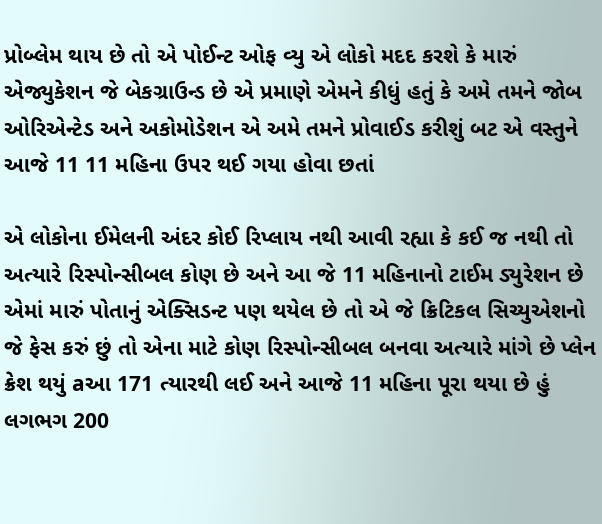પ્રોબ્લેમ થાય છે તો એ પોઈન્ટ ઓફ વ્યુ એ લોકો મદદ કરશે કે મારું એજ્યુકેશન જે બેકગ્રાઉન્ડ છે એ પ્રમાણે એમને કીધું હતું કે અમે તમને જોબ ઓરિએન્ટેડ અને અકોમોડેશન એ અમે તમને પ્રોવાઈડ કરીશું બટ એ વસ્તુને આજે 11 11 મહિના ઉપર થઈ ગયા હોવા છતાં

એ લોકોના ઈમેલની અંદર કોઈ રિપ્લાય નથી આવી રહ્યા કે કઈ જ નથી તો અત્યારે રિસ્પોન્સીબલ કોણ છે અને આ જે 11 મહિનાનો ટાઈમ ડ્યુરેશન છે એમાં મારું પોતાનું એક્સિડન્ટ પણ થયેલ છે તો એ જે ક્રિટિકલ સિચ્યુએશનો જે ફેસ કરું છું તો એના માટે કોણ રિસ્પોન્સીબલ બનવા અત્યારે માંગે છે પ્લેન ક્રેશ થયું aઆ 171 ત્યારથી લઈ અને આજે 11 મહિના પૂરા થયા છે હું લગભગ 200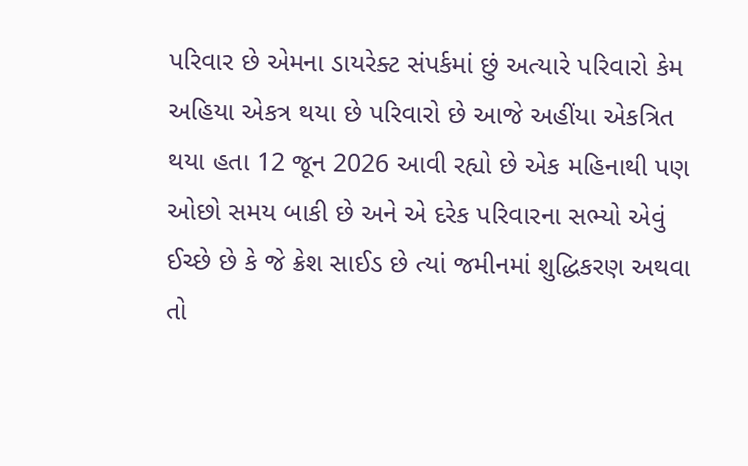પરિવાર છે એમના ડાયરેક્ટ સંપર્કમાં છું અત્યારે પરિવારો કેમ અહિયા એકત્ર થયા છે પરિવારો છે આજે અહીંયા એકત્રિત થયા હતા 12 જૂન 2026 આવી રહ્યો છે એક મહિનાથી પણ ઓછો સમય બાકી છે અને એ દરેક પરિવારના સભ્યો એવું ઈચ્છે છે કે જે ક્રેશ સાઈડ છે ત્યાં જમીનમાં શુદ્ધિકરણ અથવા તો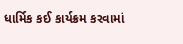ધાર્મિક કઈ કાર્યક્રમ કરવામાં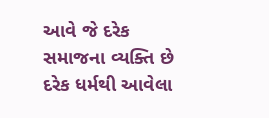આવે જે દરેક સમાજના વ્યક્તિ છે દરેક ધર્મથી આવેલા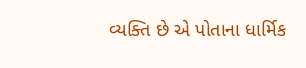વ્યક્તિ છે એ પોતાના ધાર્મિક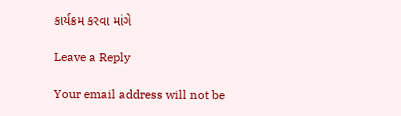કાર્યક્રમ કરવા માંગે

Leave a Reply

Your email address will not be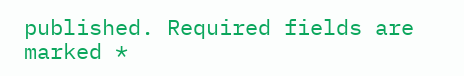published. Required fields are marked *